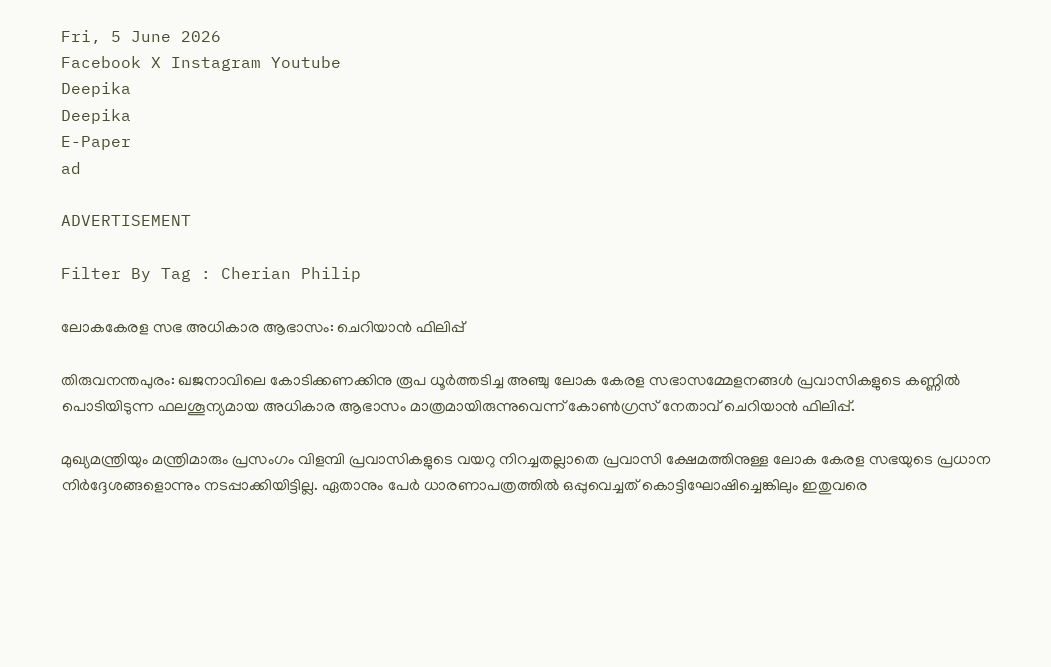Fri, 5 June 2026
Facebook X Instagram Youtube
Deepika
Deepika
E-Paper
ad

ADVERTISEMENT

Filter By Tag : Cherian Philip

ലോകകേരള സഭ അധികാര ആഭാസം: ചെറിയാൻ ഫിലിപ്പ്

തിരുവനന്തപുരം: ഖജനാവിലെ കോടിക്കണക്കിനു രൂപ ധൂർത്തടിച്ച അഞ്ചു ലോക കേരള സഭാസമ്മേളനങ്ങൾ പ്രവാസികളുടെ കണ്ണിൽ പൊടിയിടുന്ന ഫലശൂന്യമായ അധികാര ആഭാസം മാത്രമായിരുന്നുവെന്ന് കോൺഗ്രസ്‌ നേതാവ് ചെറിയാൻ ഫിലിപ്പ്.

മുഖ്യമന്ത്രിയും മന്ത്രിമാരും പ്രസംഗം വിളമ്പി പ്രവാസികളുടെ വയറു നിറച്ചതല്ലാതെ പ്രവാസി ക്ഷേമത്തിനുള്ള ലോക കേരള സഭയുടെ പ്രധാന നിർദ്ദേശങ്ങളൊന്നും നടപ്പാക്കിയിട്ടില്ല. ഏതാനും പേർ ധാരണാപത്രത്തിൽ ഒപ്പുവെച്ചത് കൊട്ടിഘോഷിച്ചെങ്കിലും ഇതുവരെ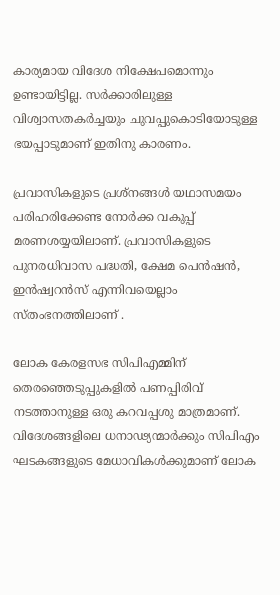കാര്യമായ വിദേശ നിക്ഷേപമൊന്നും ഉണ്ടായിട്ടില്ല. സർക്കാരിലുള്ള വിശ്വാസതകർച്ചയും ചുവപ്പുകൊടിയോടുള്ള ഭയപ്പാടുമാണ് ഇതിനു കാരണം.

പ്രവാസികളുടെ പ്രശ്നങ്ങൾ യഥാസമയം പരിഹരിക്കേണ്ട നോർക്ക വകുപ്പ് മരണശയ്യയിലാണ്. പ്രവാസികളുടെ പുനരധിവാസ പദ്ധതി, ക്ഷേമ പെൻഷൻ, ഇൻഷ്വറൻസ് എന്നിവയെല്ലാം സ്തംഭനത്തിലാണ് .

ലോക കേരളസഭ സിപിഎമ്മിന് തെരഞ്ഞെടുപ്പുകളിൽ പണപ്പിരിവ് നടത്താനുള്ള ഒരു കറവപ്പശു മാത്രമാണ്. വിദേശങ്ങളിലെ ധനാഢ്യന്മാർക്കും സിപിഎം ഘടകങ്ങളുടെ മേധാവികൾക്കുമാണ് ലോക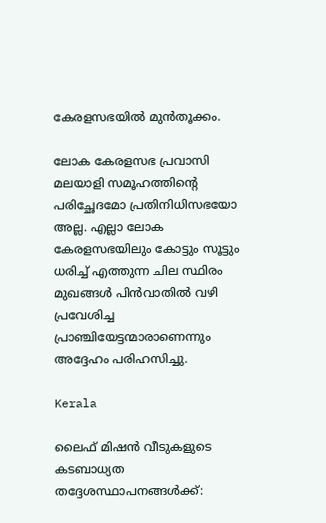കേരളസഭയിൽ മുൻതൂക്കം.

ലോക കേരളസഭ പ്രവാസി മലയാളി സമൂഹത്തിന്‍റെ പരിച്ഛേദമോ പ്രതിനിധിസഭയോ അല്ല. എല്ലാ ലോക കേരളസഭയിലും കോട്ടും സൂട്ടും ധരിച്ച് എത്തുന്ന ചില സ്ഥിരം മുഖങ്ങൾ പിൻവാതിൽ വഴി പ്രവേശിച്ച പ്രാഞ്ചിയേട്ടന്മാരാണെന്നും അദ്ദേഹം പരിഹസിച്ചു.

Kerala

ലൈഫ് മിഷൻ വീടുകളുടെ കടബാധ്യത തദ്ദേശസ്ഥാപനങ്ങൾക്ക്: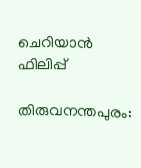ചെറിയാൻ ഫിലിപ്പ്

തിരുവനന്തപുരം: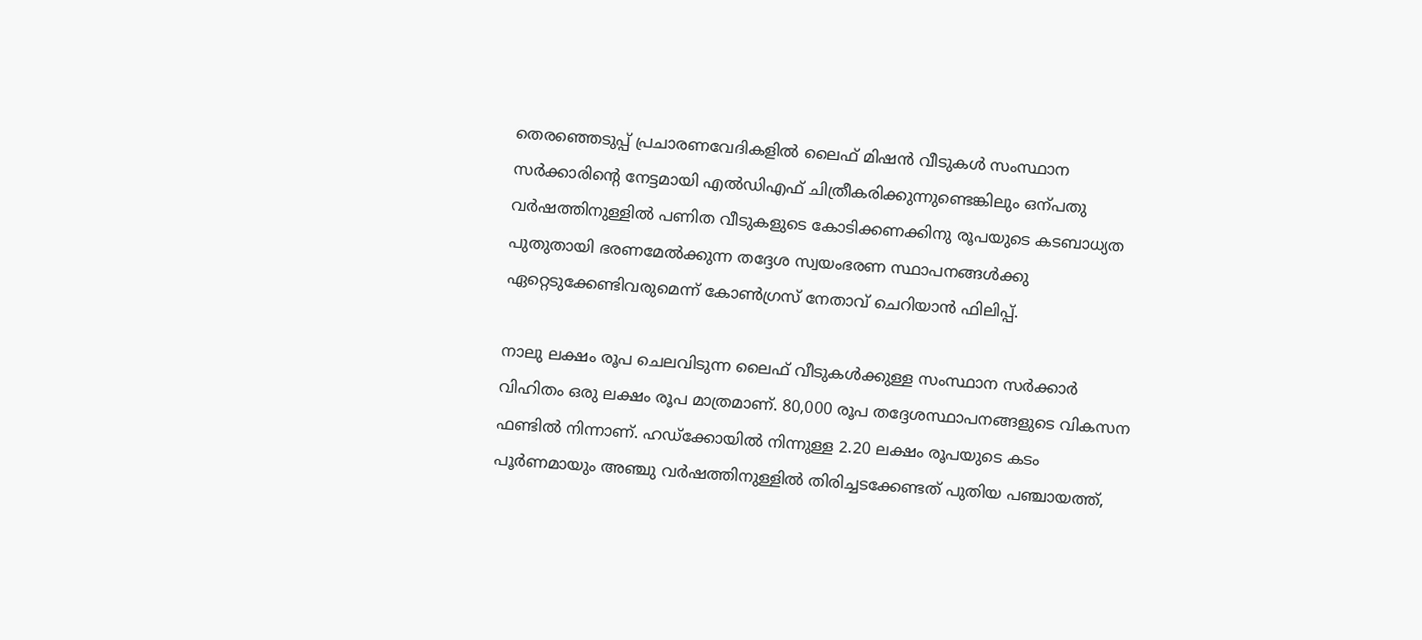തെരഞ്ഞെടുപ്പ് പ്രചാരണവേദികളിൽ ലൈഫ് മിഷൻ വീടുകൾ സംസ്ഥാന സർക്കാരിന്‍റെ നേട്ടമായി എൽഡിഎഫ് ചിത്രീകരിക്കുന്നുണ്ടെങ്കിലും ഒന്പതു വർഷത്തിനുള്ളിൽ പണിത വീടുകളുടെ കോടിക്കണക്കിനു രൂപയുടെ കടബാധ്യത പുതുതായി ഭരണമേൽക്കുന്ന തദ്ദേശ സ്വയംഭരണ സ്ഥാപനങ്ങൾക്കു ഏറ്റെടുക്കേണ്ടിവരുമെന്ന് കോണ്‍ഗ്രസ് നേതാവ് ചെറിയാൻ ഫിലിപ്പ്.

നാലു ലക്ഷം രൂപ ചെലവിടുന്ന ലൈഫ് വീടുകൾക്കുള്ള സംസ്ഥാന സർക്കാർ വിഹിതം ഒരു ലക്ഷം രൂപ മാത്രമാണ്. 80,000 രൂപ തദ്ദേശസ്ഥാപനങ്ങളുടെ വികസന ഫണ്ടിൽ നിന്നാണ്. ഹഡ്ക്കോയിൽ നിന്നുള്ള 2.20 ലക്ഷം രൂപയുടെ കടം പൂർണമായും അഞ്ചു വർഷത്തിനുള്ളിൽ തിരിച്ചടക്കേണ്ടത് പുതിയ പഞ്ചായത്ത്,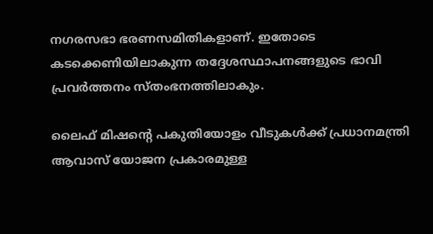നഗരസഭാ ഭരണസമിതികളാണ്. ഇതോടെ കടക്കെണിയിലാകുന്ന തദ്ദേശസ്ഥാപനങ്ങളുടെ ഭാവി പ്രവർത്തനം സ്തംഭനത്തിലാകും.

ലൈഫ് മിഷന്‍റെ പകുതിയോളം വീടുകൾക്ക് പ്രധാനമന്ത്രി ആവാസ് യോജന പ്രകാരമുള്ള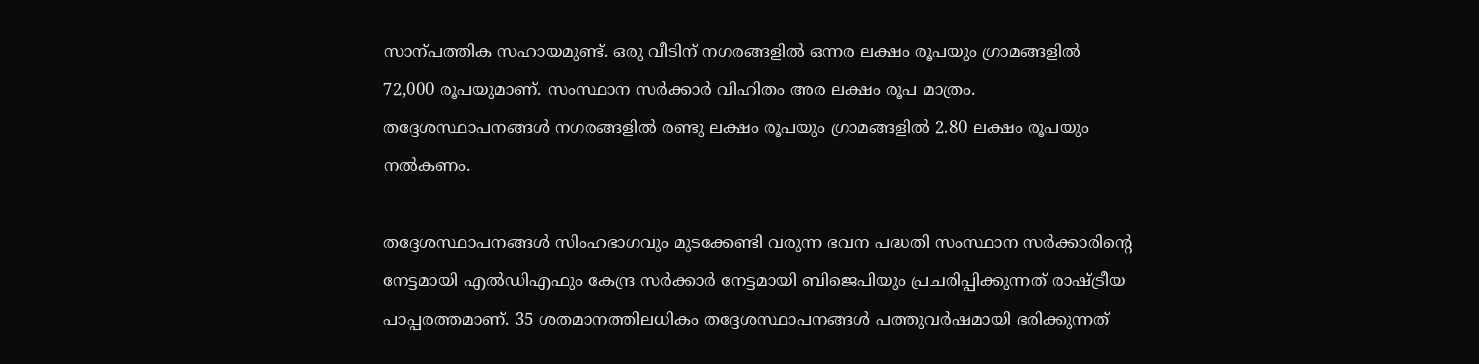സാന്പത്തിക സഹായമുണ്ട്. ഒരു വീടിന് നഗരങ്ങളിൽ ഒന്നര ലക്ഷം രൂപയും ഗ്രാമങ്ങളിൽ 72,000 രൂപയുമാണ്. സംസ്ഥാന സർക്കാർ വിഹിതം അര ലക്ഷം രൂപ മാത്രം. തദ്ദേശസ്ഥാപനങ്ങൾ നഗരങ്ങളിൽ രണ്ടു ലക്ഷം രൂപയും ഗ്രാമങ്ങളിൽ 2.80 ലക്ഷം രൂപയും നൽകണം.

തദ്ദേശസ്ഥാപനങ്ങൾ സിംഹഭാഗവും മുടക്കേണ്ടി വരുന്ന ഭവന പദ്ധതി സംസ്ഥാന സർക്കാരിന്‍റെ നേട്ടമായി എൽഡിഎഫും കേന്ദ്ര സർക്കാർ നേട്ടമായി ബിജെപിയും പ്രചരിപ്പിക്കുന്നത് രാഷ്ട്രീയ പാപ്പരത്തമാണ്. 35 ശതമാനത്തിലധികം തദ്ദേശസ്ഥാപനങ്ങൾ പത്തുവർഷമായി ഭരിക്കുന്നത്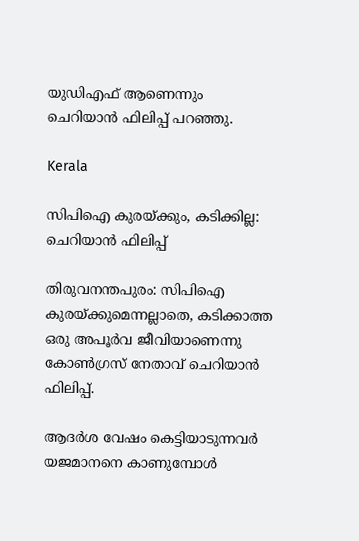യുഡിഎഫ് ആണെന്നും ചെറിയാൻ ഫിലിപ്പ് പറഞ്ഞു.

Kerala

സിപിഐ കുരയ്ക്കും, കടിക്കില്ല: ചെറിയാൻ ഫിലിപ്പ്

തിരുവനന്തപുരം: സിപിഐ കുരയ്ക്കുമെന്നല്ലാതെ, കടിക്കാത്ത ഒരു അപൂർവ ജീവിയാണെന്നു കോണ്‍ഗ്രസ് നേതാവ് ചെറിയാൻ ഫിലിപ്പ്.

ആദർശ വേഷം കെട്ടിയാടുന്നവർ യജമാനനെ കാണുമ്പോൾ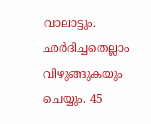വാലാട്ടും. ഛർദിച്ചതെല്ലാം വിഴുങ്ങുകയും ചെയ്യും. 45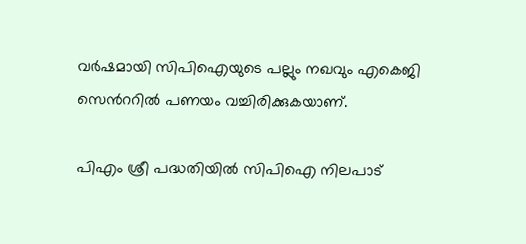വർഷമായി സിപിഐയുടെ പല്ലും നഖവും എകെജി സെന്‍ററിൽ പണയം വച്ചിരിക്കുകയാണ്.

പിഎം ശ്രീ പദ്ധതിയിൽ സിപിഐ നിലപാട്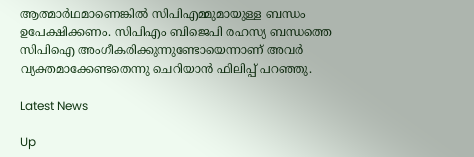ആത്മാർഥമാണെങ്കിൽ സിപിഎമ്മുമായുള്ള ബന്ധം ഉപേക്ഷിക്കണം. സിപിഎം ബിജെപി രഹസ്യ ബന്ധത്തെ സിപിഐ അംഗീകരിക്കുന്നുണ്ടോയെന്നാണ് അവർ വ്യക്തമാക്കേണ്ടതെന്നു ചെറിയാൻ ഫിലിപ്പ് പറഞ്ഞു.

Latest News

Up